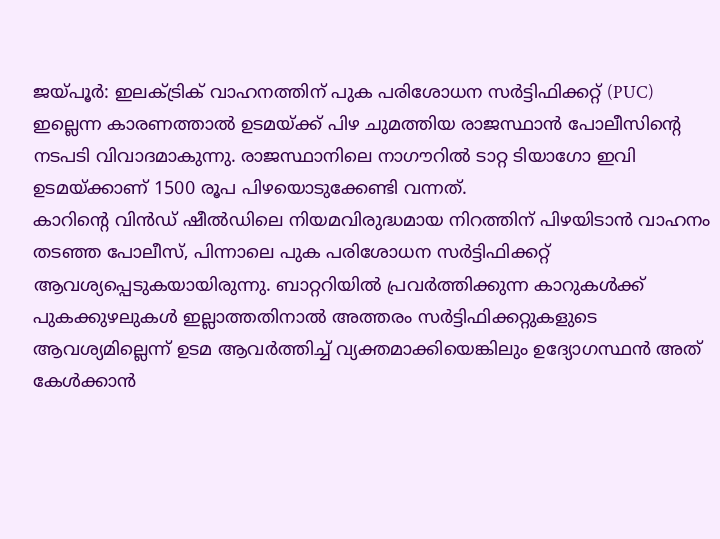ജയ്പൂർ: ഇലക്ട്രിക് വാഹനത്തിന് പുക പരിശോധന സർട്ടിഫിക്കറ്റ് (PUC) ഇല്ലെന്ന കാരണത്താൽ ഉടമയ്ക്ക് പിഴ ചുമത്തിയ രാജസ്ഥാൻ പോലീസിന്റെ നടപടി വിവാദമാകുന്നു. രാജസ്ഥാനിലെ നാഗൗറിൽ ടാറ്റ ടിയാഗോ ഇവി ഉടമയ്ക്കാണ് 1500 രൂപ പിഴയൊടുക്കേണ്ടി വന്നത്.
കാറിന്റെ വിൻഡ് ഷീൽഡിലെ നിയമവിരുദ്ധമായ നിറത്തിന് പിഴയിടാൻ വാഹനം തടഞ്ഞ പോലീസ്, പിന്നാലെ പുക പരിശോധന സർട്ടിഫിക്കറ്റ് ആവശ്യപ്പെടുകയായിരുന്നു. ബാറ്ററിയിൽ പ്രവർത്തിക്കുന്ന കാറുകൾക്ക് പുകക്കുഴലുകൾ ഇല്ലാത്തതിനാൽ അത്തരം സർട്ടിഫിക്കറ്റുകളുടെ ആവശ്യമില്ലെന്ന് ഉടമ ആവർത്തിച്ച് വ്യക്തമാക്കിയെങ്കിലും ഉദ്യോഗസ്ഥൻ അത് കേൾക്കാൻ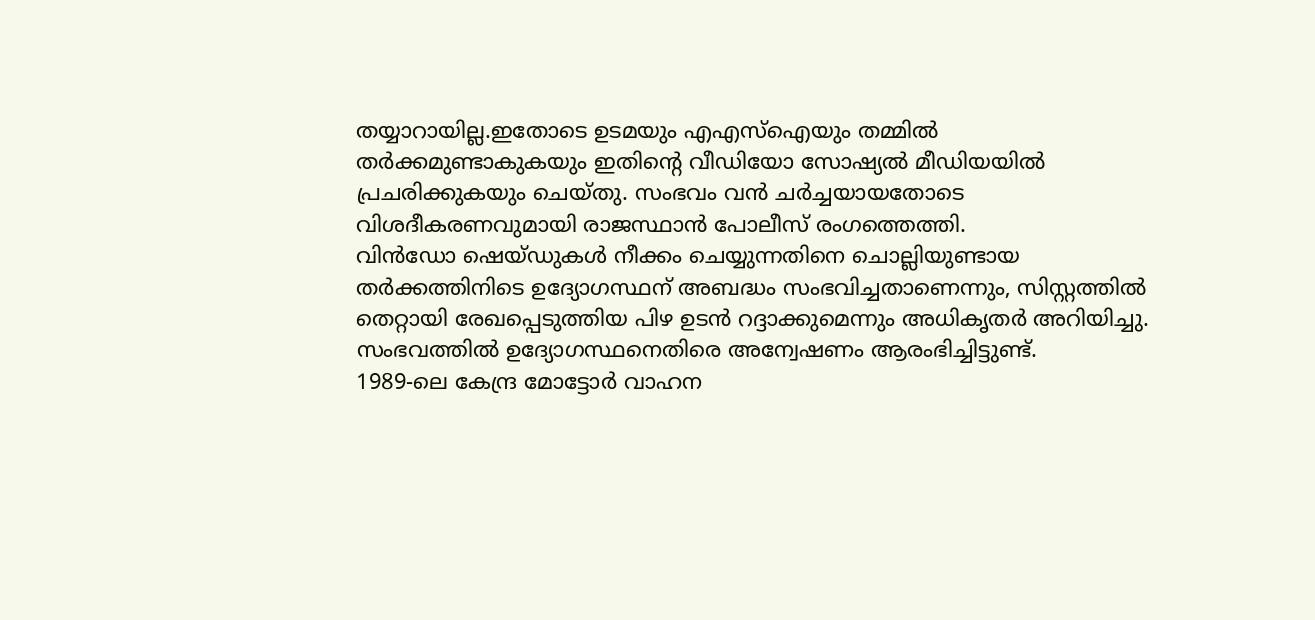തയ്യാറായില്ല.ഇതോടെ ഉടമയും എഎസ്ഐയും തമ്മിൽ തർക്കമുണ്ടാകുകയും ഇതിന്റെ വീഡിയോ സോഷ്യൽ മീഡിയയിൽ പ്രചരിക്കുകയും ചെയ്തു. സംഭവം വൻ ചർച്ചയായതോടെ വിശദീകരണവുമായി രാജസ്ഥാൻ പോലീസ് രംഗത്തെത്തി.
വിൻഡോ ഷെയ്ഡുകൾ നീക്കം ചെയ്യുന്നതിനെ ചൊല്ലിയുണ്ടായ തർക്കത്തിനിടെ ഉദ്യോഗസ്ഥന് അബദ്ധം സംഭവിച്ചതാണെന്നും, സിസ്റ്റത്തിൽ തെറ്റായി രേഖപ്പെടുത്തിയ പിഴ ഉടൻ റദ്ദാക്കുമെന്നും അധികൃതർ അറിയിച്ചു. സംഭവത്തിൽ ഉദ്യോഗസ്ഥനെതിരെ അന്വേഷണം ആരംഭിച്ചിട്ടുണ്ട്.
1989-ലെ കേന്ദ്ര മോട്ടോർ വാഹന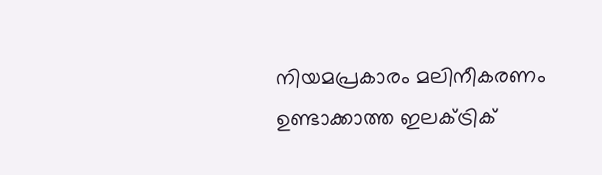നിയമപ്രകാരം മലിനീകരണം ഉണ്ടാക്കാത്ത ഇലക്ട്രിക്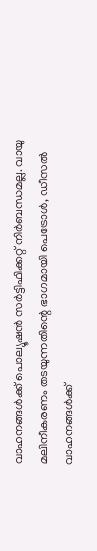വാഹനങ്ങൾക്ക് പൊല്യൂഷൻ സർട്ടിഫിക്കറ്റ് നിർബന്ധമല്ല. വായു മലിനീകരണം തടയുന്നതിന്റെ ഭാഗമായി പെട്രോൾ, ഡീസൽ വാഹനങ്ങൾക്ക്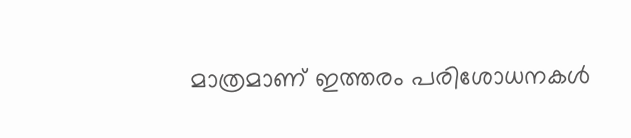മാത്രമാണ് ഇത്തരം പരിശോധനകൾ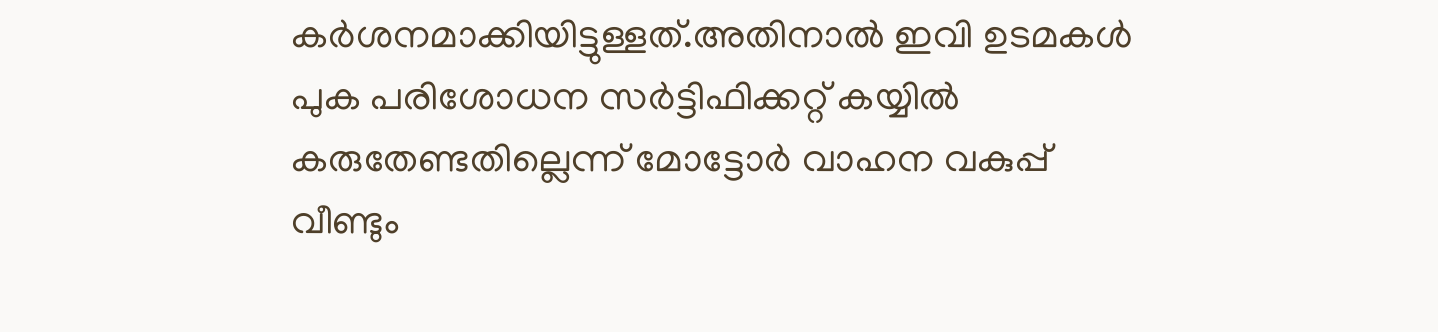കർശനമാക്കിയിട്ടുള്ളത്.അതിനാൽ ഇവി ഉടമകൾ പുക പരിശോധന സർട്ടിഫിക്കറ്റ് കയ്യിൽ കരുതേണ്ടതില്ലെന്ന് മോട്ടോർ വാഹന വകുപ്പ് വീണ്ടും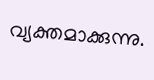വ്യക്തമാക്കുന്നു.